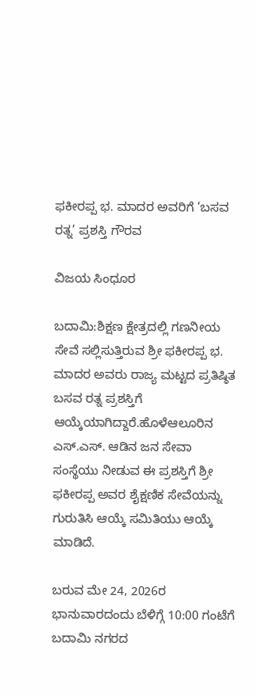ಫಕೀರಪ್ಪ ಭ. ಮಾದರ ಅವರಿಗೆ ‘ಬಸವ ರತ್ನ’ ಪ್ರಶಸ್ತಿ ಗೌರವ

ವಿಜಯ ಸಿಂಧೂರ

ಬದಾಮಿ:ಶಿಕ್ಷಣ ಕ್ಷೇತ್ರದಲ್ಲಿ ಗಣನೀಯ ಸೇವೆ ಸಲ್ಲಿಸುತ್ತಿರುವ ಶ್ರೀ ಫಕೀರಪ್ಪ ಭ. ಮಾದರ ಅವರು ರಾಜ್ಯ ಮಟ್ಟದ ಪ್ರತಿಷ್ಠಿತ ಬಸವ ರತ್ನ ಪ್ರಶಸ್ತಿಗೆ ಆಯ್ಕೆಯಾಗಿದ್ದಾರೆ.ಹೊಳೆಆಲೂರಿನ ಎಸ್.ಎಸ್. ಆಡಿನ ಜನ ಸೇವಾ ಸಂಸ್ಥೆಯು ನೀಡುವ ಈ ಪ್ರಶಸ್ತಿಗೆ ಶ್ರೀ ಫಕೀರಪ್ಪ ಅವರ ಶೈಕ್ಷಣಿಕ ಸೇವೆಯನ್ನು ಗುರುತಿಸಿ ಆಯ್ಕೆ ಸಮಿತಿಯು ಆಯ್ಕೆ ಮಾಡಿದೆ.

ಬರುವ ಮೇ 24, 2026ರ ಭಾನುವಾರದಂದು ಬೆಳಿಗ್ಗೆ 10:00 ಗಂಟೆಗೆ ಬದಾಮಿ ನಗರದ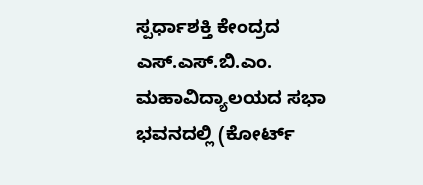ಸ್ಪರ್ಧಾಶಕ್ತಿ ಕೇಂದ್ರದ ಎಸ್.ಎಸ್.ಬಿ.ಎಂ. ಮಹಾವಿದ್ಯಾಲಯದ ಸಭಾ ಭವನದಲ್ಲಿ (ಕೋರ್ಟ್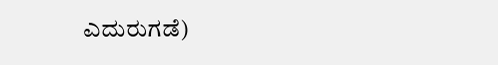ಎದುರುಗಡೆ)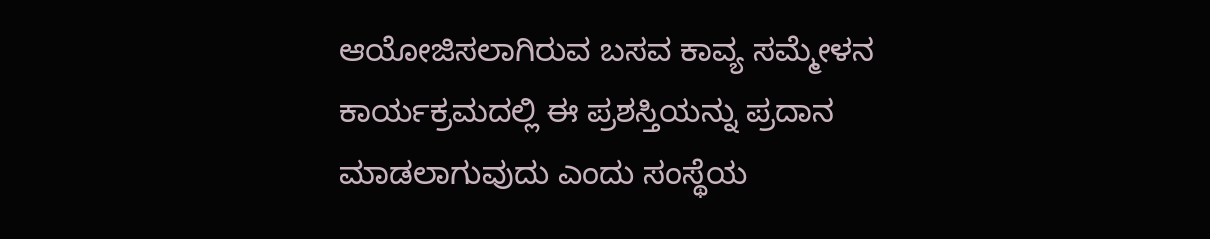ಆಯೋಜಿಸಲಾಗಿರುವ ಬಸವ ಕಾವ್ಯ ಸಮ್ಮೇಳನ ಕಾರ್ಯಕ್ರಮದಲ್ಲಿ ಈ ಪ್ರಶಸ್ತಿಯನ್ನು ಪ್ರದಾನ ಮಾಡಲಾಗುವುದು ಎಂದು ಸಂಸ್ಥೆಯ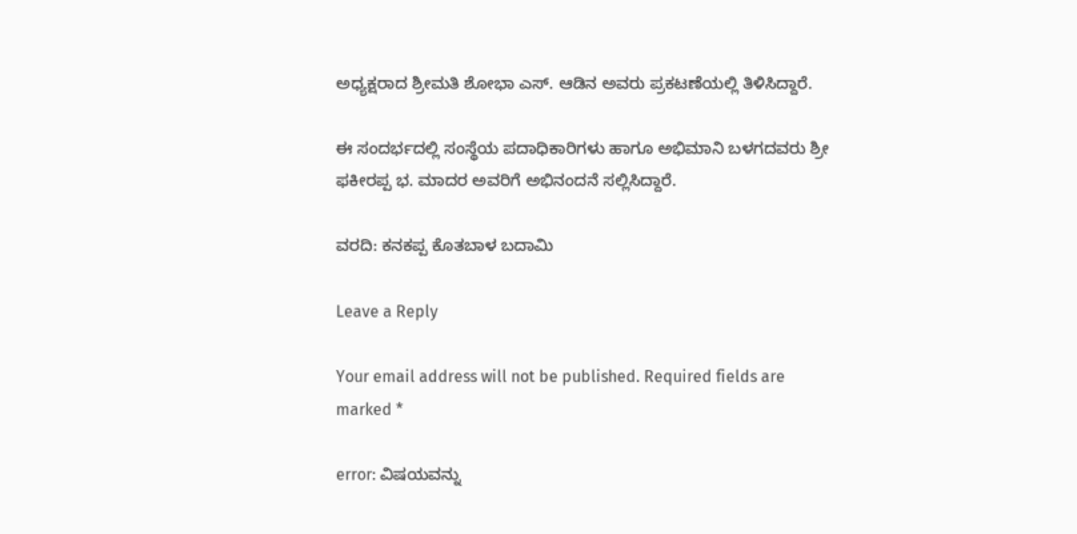ಅಧ್ಯಕ್ಷರಾದ ಶ್ರೀಮತಿ ಶೋಭಾ ಎಸ್. ಆಡಿನ ಅವರು ಪ್ರಕಟಣೆಯಲ್ಲಿ ತಿಳಿಸಿದ್ದಾರೆ.

ಈ ಸಂದರ್ಭದಲ್ಲಿ ಸಂಸ್ಥೆಯ ಪದಾಧಿಕಾರಿಗಳು ಹಾಗೂ ಅಭಿಮಾನಿ ಬಳಗದವರು ಶ್ರೀ ಫಕೀರಪ್ಪ ಭ. ಮಾದರ ಅವರಿಗೆ ಅಭಿನಂದನೆ ಸಲ್ಲಿಸಿದ್ದಾರೆ.

ವರದಿ: ಕನಕಪ್ಪ ಕೊತಬಾಳ ಬದಾಮಿ

Leave a Reply

Your email address will not be published. Required fields are marked *

error: ವಿಷಯವನ್ನು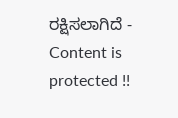ರಕ್ಷಿಸಲಾಗಿದೆ - Content is protected !!